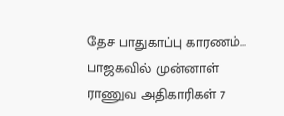தேச பாதுகாப்பு காரணம்... பாஜகவில் முன்னாள் ராணுவ அதிகாரிகள் 7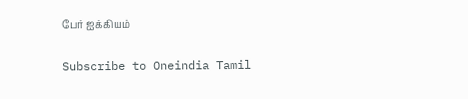பேர் ஐக்கியம்

Subscribe to Oneindia Tamil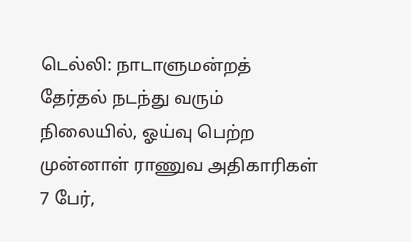டெல்லி: நாடாளுமன்றத் தேர்தல் நடந்து வரும் நிலையில், ஓய்வு பெற்ற முன்னாள் ராணுவ அதிகாரிகள் 7 பேர்,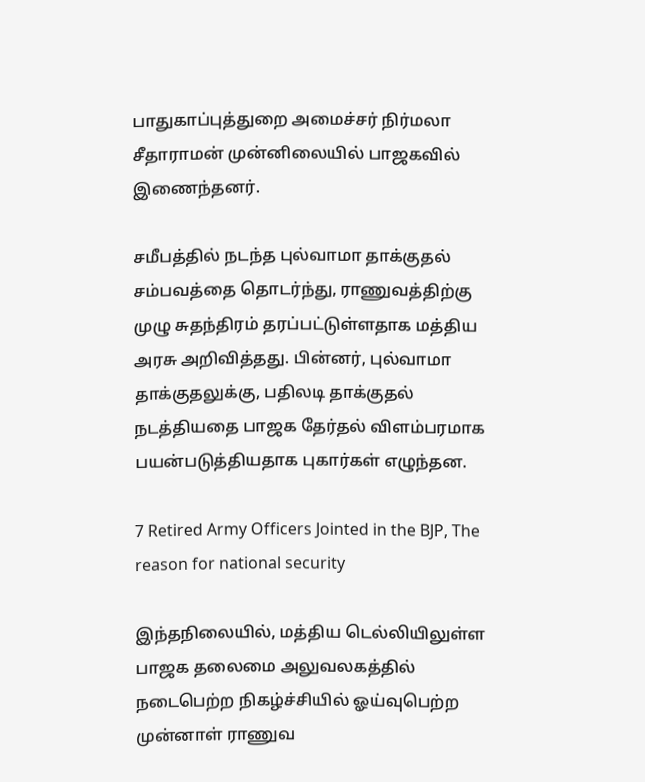பாதுகாப்புத்துறை அமைச்சர் நிர்மலா சீதாராமன் முன்னிலையில் பாஜகவில் இணைந்தனர்.

சமீபத்தில் நடந்த புல்வாமா தாக்குதல் சம்பவத்தை தொடர்ந்து, ராணுவத்திற்கு முழு சுதந்திரம் தரப்பட்டுள்ளதாக மத்திய அரசு அறிவித்தது. பின்னர், புல்வாமா தாக்குதலுக்கு, பதிலடி தாக்குதல் நடத்தியதை பாஜக தேர்தல் விளம்பரமாக பயன்படுத்தியதாக புகார்கள் எழுந்தன.

7 Retired Army Officers Jointed in the BJP, The reason for national security

இந்தநிலையில், மத்திய டெல்லியிலுள்ள பாஜக தலைமை அலுவலகத்தில் நடைபெற்ற நிகழ்ச்சியில் ஓய்வுபெற்ற முன்னாள் ராணுவ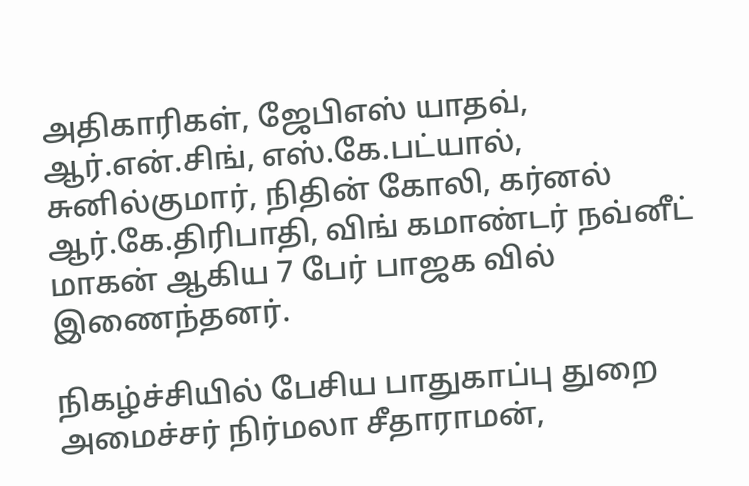அதிகாரிகள், ஜேபிஎஸ் யாதவ், ஆர்.என்.சிங், எஸ்.கே.பட்யால், சுனில்குமார், நிதின் கோலி, கர்னல் ஆர்.கே.திரிபாதி, விங் கமாண்டர் நவ்னீட் மாகன் ஆகிய 7 பேர் பாஜக வில் இணைந்தனர்.

நிகழ்ச்சியில் பேசிய பாதுகாப்பு துறை அமைச்சர் நிர்மலா சீதாராமன்,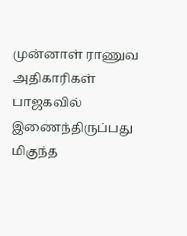முன்னாள் ராணுவ அதிகாரிகள் பாஜகவில் இணைந்திருப்பது மிகுந்த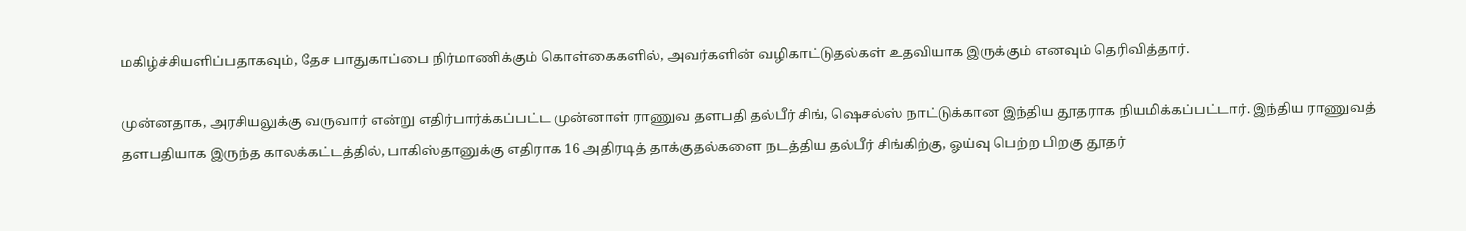மகிழ்ச்சியளிப்பதாகவும், தேச பாதுகாப்பை நிர்மாணிக்கும் கொள்கைகளில், அவர்களின் வழிகாட்டுதல்கள் உதவியாக இருக்கும் எனவும் தெரிவித்தார்.

முன்னதாக, அரசியலுக்கு வருவார் என்று எதிர்பார்க்கப்பட்ட முன்னாள் ராணுவ தளபதி தல்பீர் சிங், ஷெசல்ஸ் நாட்டுக்கான இந்திய தூதராக நியமிக்கப்பட்டார். இந்திய ராணுவத் தளபதியாக இருந்த காலக்கட்டத்தில், பாகிஸ்தானுக்கு எதிராக 16 அதிரடித் தாக்குதல்களை நடத்திய தல்பீர் சிங்கிற்கு, ஓய்வு பெற்ற பிறகு தூதர்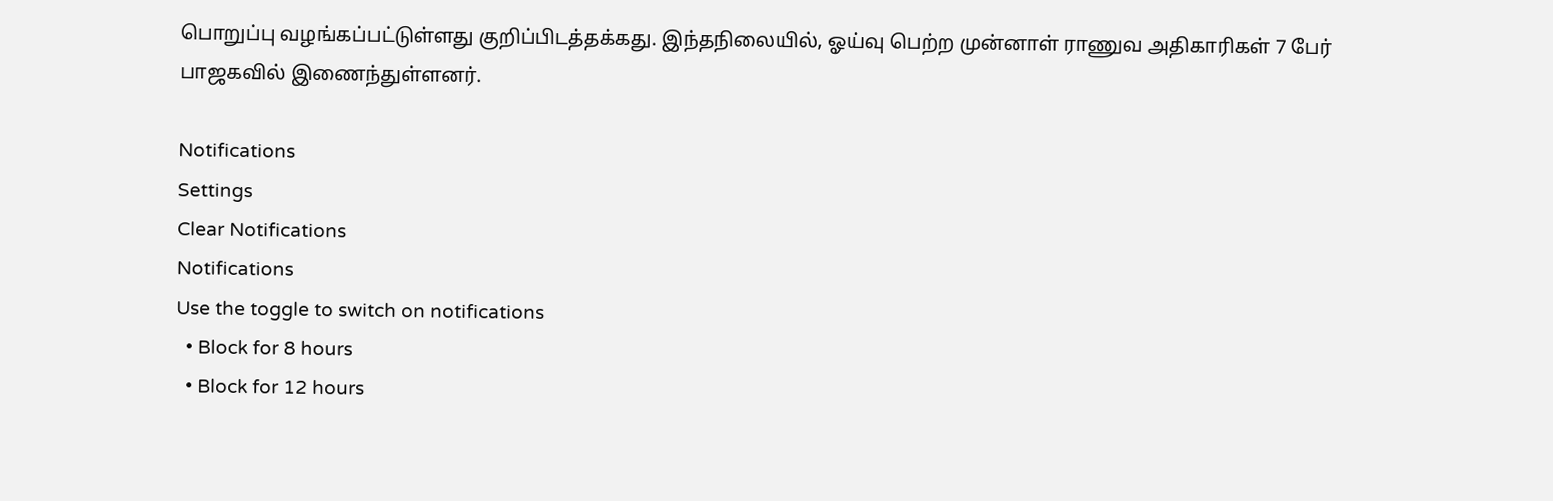பொறுப்பு வழங்கப்பட்டுள்ளது குறிப்பிடத்தக்கது. இந்தநிலையில், ஓய்வு பெற்ற முன்னாள் ராணுவ அதிகாரிகள் 7 பேர் பாஜகவில் இணைந்துள்ளனர்.

Notifications
Settings
Clear Notifications
Notifications
Use the toggle to switch on notifications
  • Block for 8 hours
  • Block for 12 hours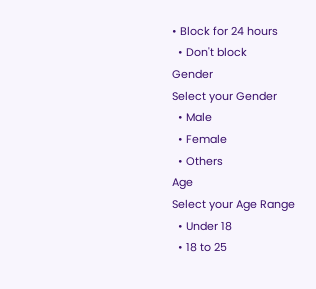• Block for 24 hours
  • Don't block
Gender
Select your Gender
  • Male
  • Female
  • Others
Age
Select your Age Range
  • Under 18
  • 18 to 25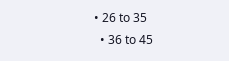• 26 to 35
  • 36 to 45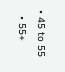• 45 to 55
  • 55+